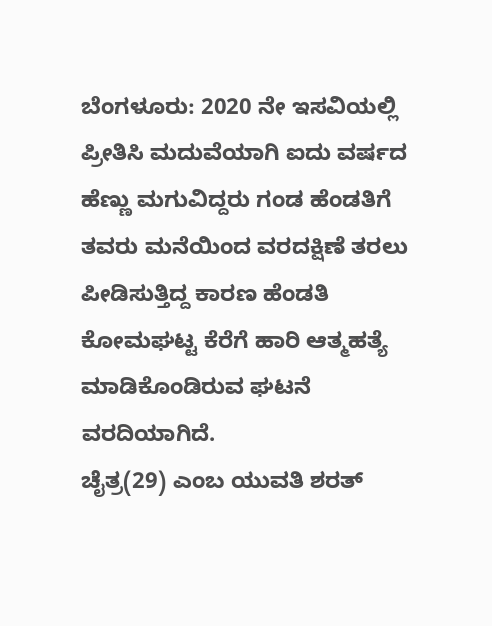ಬೆಂಗಳೂರು: 2020 ನೇ ಇಸವಿಯಲ್ಲಿ ಪ್ರೀತಿಸಿ ಮದುವೆಯಾಗಿ ಐದು ವರ್ಷದ ಹೆಣ್ಣು ಮಗುವಿದ್ದರು ಗಂಡ ಹೆಂಡತಿಗೆ ತವರು ಮನೆಯಿಂದ ವರದಕ್ಷಿಣೆ ತರಲು ಪೀಡಿಸುತ್ತಿದ್ದ ಕಾರಣ ಹೆಂಡತಿ ಕೋಮಘಟ್ಟ ಕೆರೆಗೆ ಹಾರಿ ಆತ್ಮಹತ್ಯೆ ಮಾಡಿಕೊಂಡಿರುವ ಘಟನೆ ವರದಿಯಾಗಿದೆ.
ಚೈತ್ರ(29) ಎಂಬ ಯುವತಿ ಶರತ್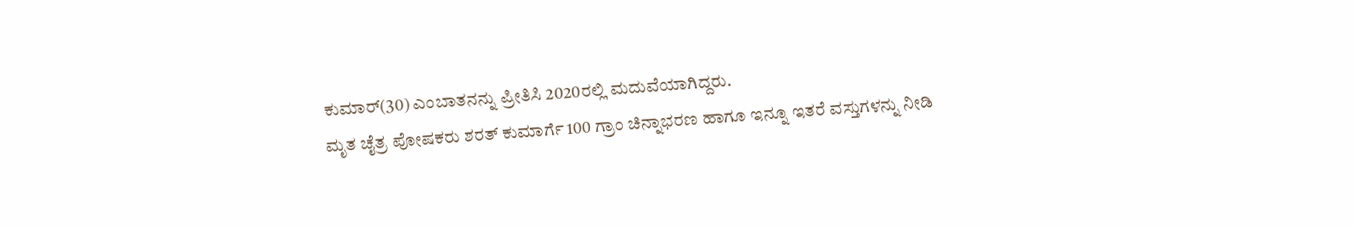ಕುಮಾರ್(30) ಎಂಬಾತನನ್ನು ಪ್ರೀತಿಸಿ 2020ರಲ್ಲಿ ಮದುವೆಯಾಗಿದ್ದರು.
ಮೃತ ಚೈತ್ರ ಪೋಷಕರು ಶರತ್ ಕುಮಾರ್ಗೆ 100 ಗ್ರಾಂ ಚಿನ್ನಾಭರಣ ಹಾಗೂ ಇನ್ನೂ ಇತರೆ ವಸ್ತುಗಳನ್ನು ನೀಡಿ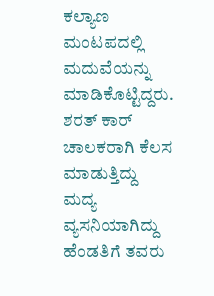ಕಲ್ಯಾಣ ಮಂಟಪದಲ್ಲಿ ಮದುವೆಯನ್ನು ಮಾಡಿಕೊಟ್ಟಿದ್ದರು. ಶರತ್ ಕಾರ್ ಚಾಲಕರಾಗಿ ಕೆಲಸ ಮಾಡುತ್ತಿದ್ದು ಮದ್ಯ ವ್ಯಸನಿಯಾಗಿದ್ದು ಹೆಂಡತಿಗೆ ತವರು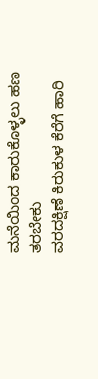ಮನೆಯಿಂದ ಕಾರುಕೊಳ್ಳಲು ಹಣ ತರಬೇಕು
ವರದಕ್ಷಿಣೆ ಕಿರುಕುಳ ಕೆರೆಗೆ ಹಾರಿ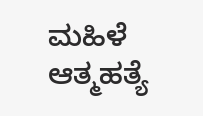ಮಹಿಳೆ ಆತ್ಮಹತ್ಯೆ